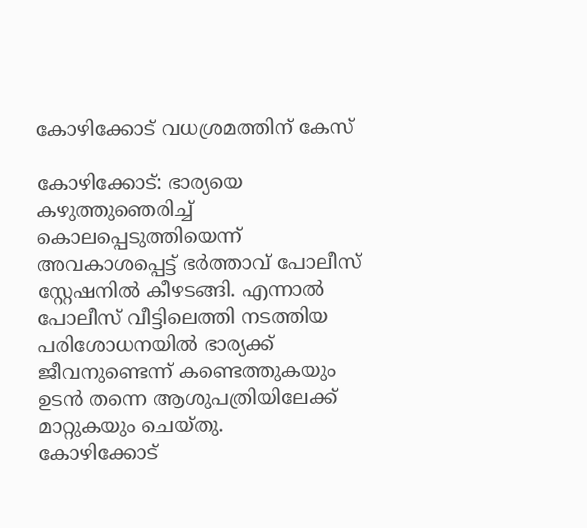കോഴിക്കോട് വധശ്രമത്തിന് കേസ്

കോഴിക്കോട്: ഭാര്യയെ കഴുത്തുഞെരിച്ച് കൊലപ്പെടുത്തിയെന്ന് അവകാശപ്പെട്ട് ഭർത്താവ് പോലീസ് സ്റ്റേഷനിൽ കീഴടങ്ങി. എന്നാൽ പോലീസ് വീട്ടിലെത്തി നടത്തിയ പരിശോധനയിൽ ഭാര്യക്ക് ജീവനുണ്ടെന്ന് കണ്ടെത്തുകയും ഉടൻ തന്നെ ആശുപത്രിയിലേക്ക് മാറ്റുകയും ചെയ്തു.
കോഴിക്കോട്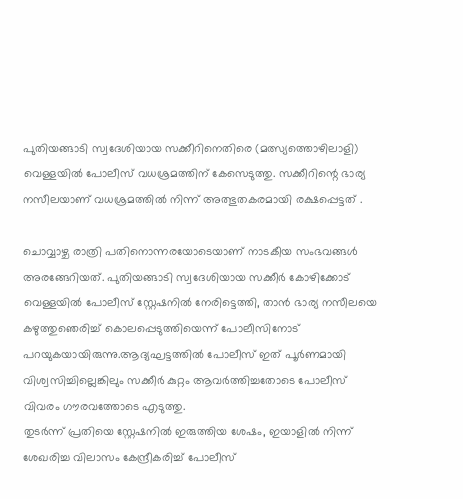പുതിയങ്ങാടി സ്വദേശിയായ സക്കീറിനെതിരെ (മത്സ്യത്തൊഴിലാളി) വെള്ളയിൽ പോലീസ് വധശ്രമത്തിന് കേസെടുത്തു. സക്കീറിന്റെ ഭാര്യ നസീലയാണ് വധശ്രമത്തിൽ നിന്ന് അത്ഭുതകരമായി രക്ഷപ്പെട്ടത് .

ചൊവ്വാഴ്ച രാത്രി പതിനൊന്നരയോടെയാണ് നാടകീയ സംഭവങ്ങൾ അരങ്ങേറിയത്. പുതിയങ്ങാടി സ്വദേശിയായ സക്കീർ കോഴിക്കോട് വെള്ളയിൽ പോലീസ് സ്റ്റേഷനിൽ നേരിട്ടെത്തി, താൻ ഭാര്യ നസീലയെ കഴുത്തുഞെരിച്ച് കൊലപ്പെടുത്തിയെന്ന് പോലീസിനോട് പറയുകയായിരുന്നു.ആദ്യഘട്ടത്തിൽ പോലീസ് ഇത് പൂർണമായി വിശ്വസിച്ചില്ലെങ്കിലും സക്കീർ കുറ്റം ആവർത്തിച്ചതോടെ പോലീസ് വിവരം ഗൗരവത്തോടെ എടുത്തു.
തുടർന്ന് പ്രതിയെ സ്റ്റേഷനിൽ ഇരുത്തിയ ശേഷം, ഇയാളിൽ നിന്ന് ശേഖരിച്ച വിലാസം കേന്ദ്രീകരിച്ച് പോലീസ്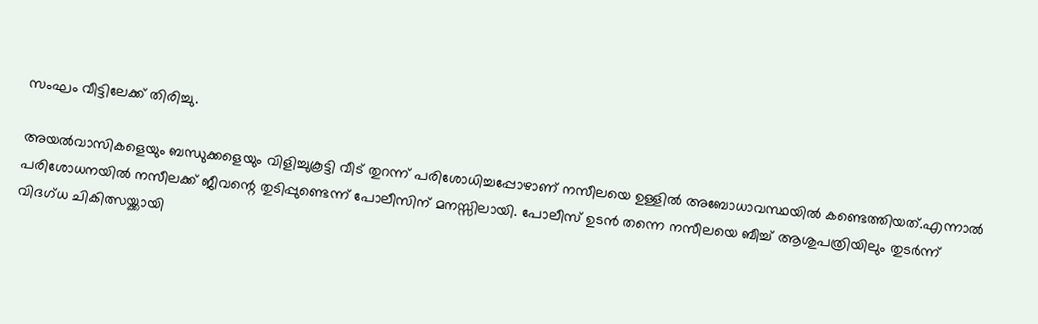സംഘം വീട്ടിലേക്ക് തിരിച്ചു.

അയൽവാസികളെയും ബന്ധുക്കളെയും വിളിച്ചുകൂട്ടി വീട് തുറന്ന് പരിശോധിച്ചപ്പോഴാണ് നസീലയെ ഉള്ളിൽ അബോധാവസ്ഥയിൽ കണ്ടെത്തിയത്.എന്നാൽ പരിശോധനയിൽ നസീലക്ക് ജീവന്റെ തുടിപ്പുണ്ടെന്ന് പോലീസിന് മനസ്സിലായി. പോലീസ് ഉടൻ തന്നെ നസീലയെ ബീച്ച് ആശുപത്രിയിലും തുടർന്ന് വിദഗ്ധ ചികിത്സയ്ക്കായി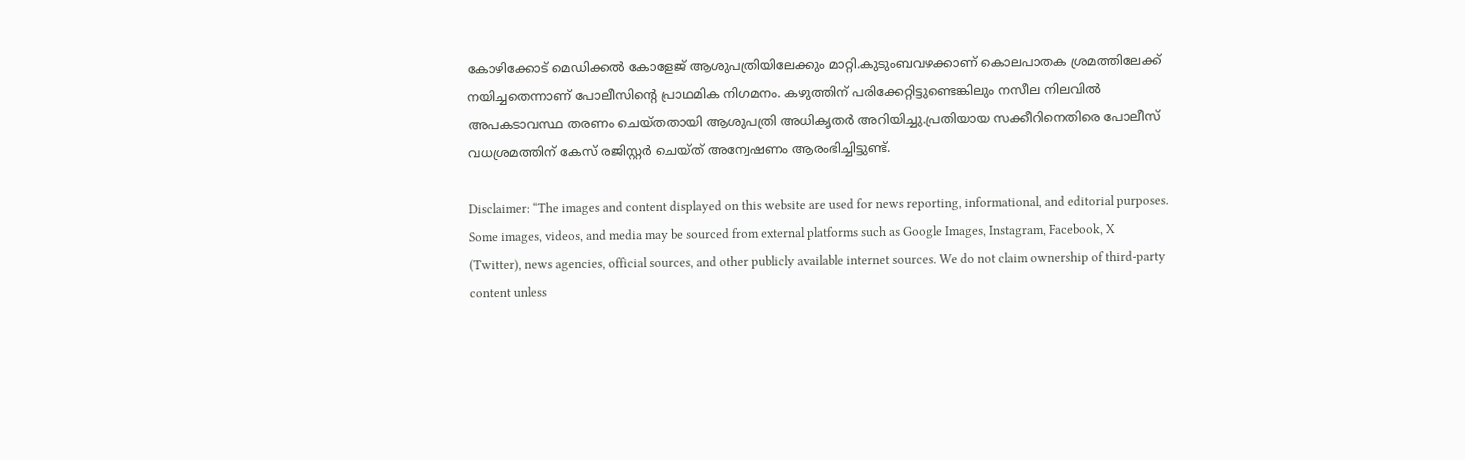കോഴിക്കോട് മെഡിക്കൽ കോളേജ് ആശുപത്രിയിലേക്കും മാറ്റി.കുടുംബവഴക്കാണ് കൊലപാതക ശ്രമത്തിലേക്ക് നയിച്ചതെന്നാണ് പോലീസിന്റെ പ്രാഥമിക നിഗമനം. കഴുത്തിന് പരിക്കേറ്റിട്ടുണ്ടെങ്കിലും നസീല നിലവിൽ അപകടാവസ്ഥ തരണം ചെയ്തതായി ആശുപത്രി അധികൃതർ അറിയിച്ചു.പ്രതിയായ സക്കീറിനെതിരെ പോലീസ് വധശ്രമത്തിന് കേസ് രജിസ്റ്റർ ചെയ്ത് അന്വേഷണം ആരംഭിച്ചിട്ടുണ്ട്.

Disclaimer: “The images and content displayed on this website are used for news reporting, informational, and editorial purposes. Some images, videos, and media may be sourced from external platforms such as Google Images, Instagram, Facebook, X (Twitter), news agencies, official sources, and other publicly available internet sources. We do not claim ownership of third-party content unless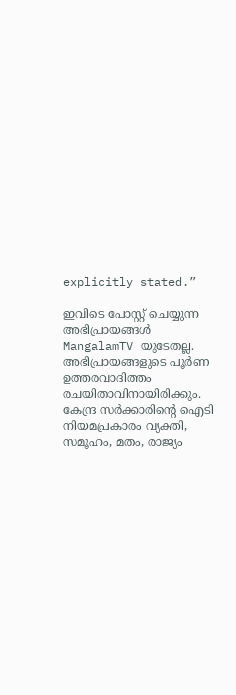explicitly stated.”

ഇവിടെ പോസ്റ്റ് ചെയ്യുന്ന അഭിപ്രായങ്ങൾ MangalamTV യുടേതല്ല. അഭിപ്രായങ്ങളുടെ പൂർണ ഉത്തരവാദിത്തം രചയിതാവിനായിരിക്കും. കേന്ദ്ര സർക്കാരിന്റെ ഐടി നിയമപ്രകാരം വ്യക്തി, സമൂഹം, മതം, രാജ്യം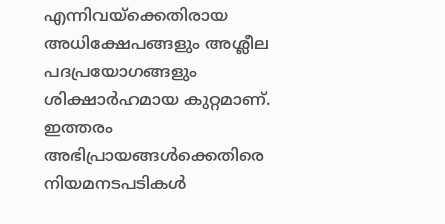എന്നിവയ്ക്കെതിരായ അധിക്ഷേപങ്ങളും അശ്ലീല പദപ്രയോഗങ്ങളും ശിക്ഷാർഹമായ കുറ്റമാണ്. ഇത്തരം അഭിപ്രായങ്ങൾക്കെതിരെ നിയമനടപടികൾ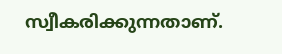സ്വീകരിക്കുന്നതാണ്.